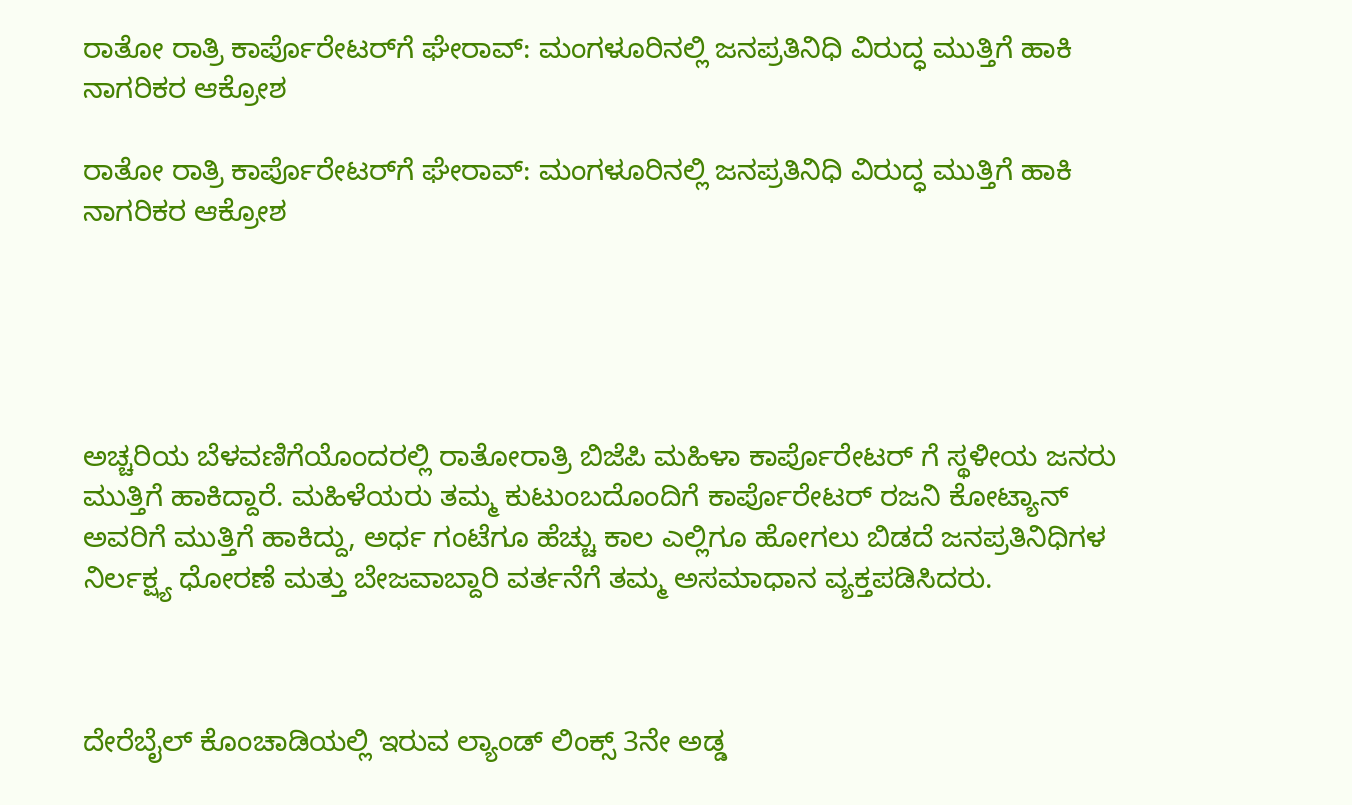ರಾತೋ ರಾತ್ರಿ ಕಾರ್ಪೊರೇಟರ್‌ಗೆ ಘೇರಾವ್‌: ಮಂಗಳೂರಿನಲ್ಲಿ ಜನಪ್ರತಿನಿಧಿ ವಿರುದ್ಧ ಮುತ್ತಿಗೆ ಹಾಕಿ ನಾಗರಿಕರ ಆಕ್ರೋಶ

ರಾತೋ ರಾತ್ರಿ ಕಾರ್ಪೊರೇಟರ್‌ಗೆ ಘೇರಾವ್‌: ಮಂಗಳೂರಿನಲ್ಲಿ ಜನಪ್ರತಿನಿಧಿ ವಿರುದ್ಧ ಮುತ್ತಿಗೆ ಹಾಕಿ ನಾಗರಿಕರ ಆಕ್ರೋಶ





ಅಚ್ಚರಿಯ ಬೆಳವಣಿಗೆಯೊಂದರಲ್ಲಿ ರಾತೋರಾತ್ರಿ ಬಿಜೆಪಿ ಮಹಿಳಾ ಕಾರ್ಪೊರೇಟರ್‌ ಗೆ ಸ್ಥಳೀಯ ಜನರು ಮುತ್ತಿಗೆ ಹಾಕಿದ್ದಾರೆ. ಮಹಿಳೆಯರು ತಮ್ಮ ಕುಟುಂಬದೊಂದಿಗೆ ಕಾರ್ಪೊರೇಟರ್ ರಜನಿ ಕೋಟ್ಯಾನ್ ಅವರಿಗೆ ಮುತ್ತಿಗೆ ಹಾಕಿದ್ದು, ಅರ್ಧ ಗಂಟೆಗೂ ಹೆಚ್ಚು ಕಾಲ ಎಲ್ಲಿಗೂ ಹೋಗಲು ಬಿಡದೆ ಜನಪ್ರತಿನಿಧಿಗಳ ನಿರ್ಲಕ್ಷ್ಯ ಧೋರಣೆ ಮತ್ತು ಬೇಜವಾಬ್ದಾರಿ ವರ್ತನೆಗೆ ತಮ್ಮ ಅಸಮಾಧಾನ ವ್ಯಕ್ತಪಡಿಸಿದರು.



ದೇರೆಬೈಲ್ ಕೊಂಚಾಡಿಯಲ್ಲಿ ಇರುವ ಲ್ಯಾಂಡ್ ಲಿಂಕ್ಸ್ 3ನೇ ಅಡ್ಡ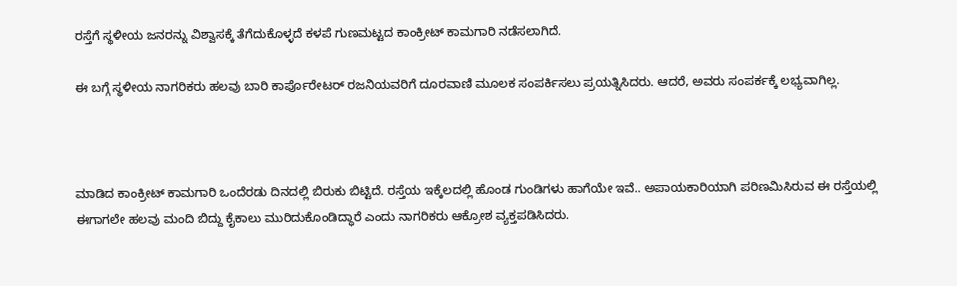ರಸ್ತೆಗೆ ಸ್ಥಳೀಯ ಜನರನ್ನು ವಿಶ್ವಾಸಕ್ಕೆ ತೆಗೆದುಕೊಳ್ಳದೆ ಕಳಪೆ ಗುಣಮಟ್ಟದ ಕಾಂಕ್ರೀಟ್ ಕಾಮಗಾರಿ ನಡೆಸಲಾಗಿದೆ.

ಈ ಬಗ್ಗೆ ಸ್ಥಳೀಯ ನಾಗರಿಕರು ಹಲವು ಬಾರಿ ಕಾರ್ಪೊರೇಟರ್‌ ರಜನಿಯವರಿಗೆ ದೂರವಾಣಿ ಮೂಲಕ ಸಂಪರ್ಕಿಸಲು ಪ್ರಯತ್ನಿಸಿದರು. ಆದರೆ, ಅವರು ಸಂಪರ್ಕಕ್ಕೆ ಲಭ್ಯವಾಗಿಲ್ಲ.



ಮಾಡಿದ ಕಾಂಕ್ರೀಟ್ ಕಾಮಗಾರಿ ಒಂದೆರಡು ದಿನದಲ್ಲಿ ಬಿರುಕು ಬಿಟ್ಟಿದೆ. ರಸ್ತೆಯ ಇಕ್ಕೆಲದಲ್ಲಿ ಹೊಂಡ ಗುಂಡಿಗಳು ಹಾಗೆಯೇ ಇವೆ.. ಅಪಾಯಕಾರಿಯಾಗಿ ಪರಿಣಮಿಸಿರುವ ಈ ರಸ್ತೆಯಲ್ಲಿ ಈಗಾಗಲೇ ಹಲವು ಮಂದಿ ಬಿದ್ದು ಕೈಕಾಲು ಮುರಿದುಕೊಂಡಿದ್ಧಾರೆ ಎಂದು ನಾಗರಿಕರು ಆಕ್ರೋಶ ವ್ಯಕ್ತಪಡಿಸಿದರು.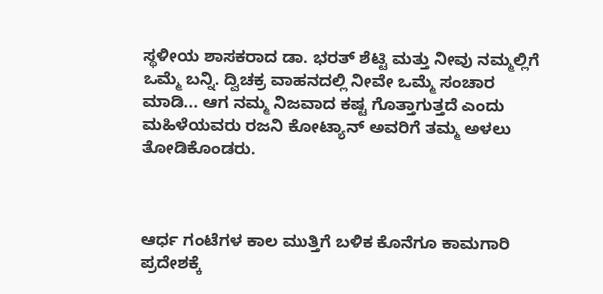ಸ್ಥಳೀಯ ಶಾಸಕರಾದ ಡಾ. ಭರತ್ ಶೆಟ್ಟಿ ಮತ್ತು ನೀವು ನಮ್ಮಲ್ಲಿಗೆ ಒಮ್ಮೆ ಬನ್ನಿ. ದ್ವಿಚಕ್ರ ವಾಹನದಲ್ಲಿ ನೀವೇ ಒಮ್ಮೆ ಸಂಚಾರ ಮಾಡಿ... ಆಗ ನಮ್ಮ ನಿಜವಾದ ಕಷ್ಟ ಗೊತ್ತಾಗುತ್ತದೆ ಎಂದು ಮಹಿಳೆಯವರು ರಜನಿ ಕೋಟ್ಯಾನ್ ಅವರಿಗೆ ತಮ್ಮ ಅಳಲು ತೋಡಿಕೊಂಡರು.



ಆರ್ಧ ಗಂಟೆಗಳ ಕಾಲ ಮುತ್ತಿಗೆ ಬಳಿಕ ಕೊನೆಗೂ ಕಾಮಗಾರಿ ಪ್ರದೇಶಕ್ಕೆ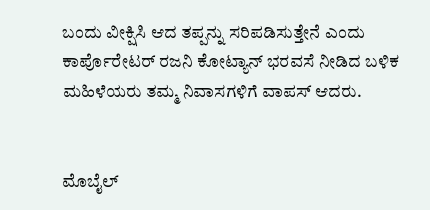ಬಂದು ವೀಕ್ಷಿಸಿ ಆದ ತಪ್ಪನ್ನು ಸರಿಪಡಿಸುತ್ತೇನೆ ಎಂದು ಕಾರ್ಪೊರೇಟರ್ ರಜನಿ ಕೋಟ್ಯಾನ್ ಭರವಸೆ ನೀಡಿದ ಬಳಿಕ ಮಹಿಳೆಯರು ತಮ್ಮ ನಿವಾಸಗಳಿಗೆ ವಾಪಸ್ ಆದರು.


ಮೊಬೈಲ್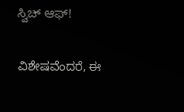ಸ್ವಿಚ್ ಆಫ್!

ವಿಶೇಷವೆಂದರೆ, ಈ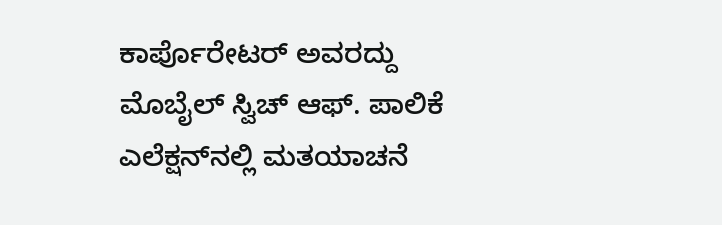ಕಾರ್ಪೊರೇಟರ್ ಅವರದ್ದು ಮೊಬೈಲ್ ಸ್ವಿಚ್ ಆಫ್. ಪಾಲಿಕೆ ಎಲೆಕ್ಷನ್‌ನಲ್ಲಿ ಮತಯಾಚನೆ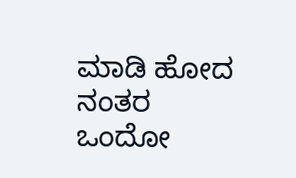ಮಾಡಿ ಹೋದ ನಂತರ ಒಂದೋ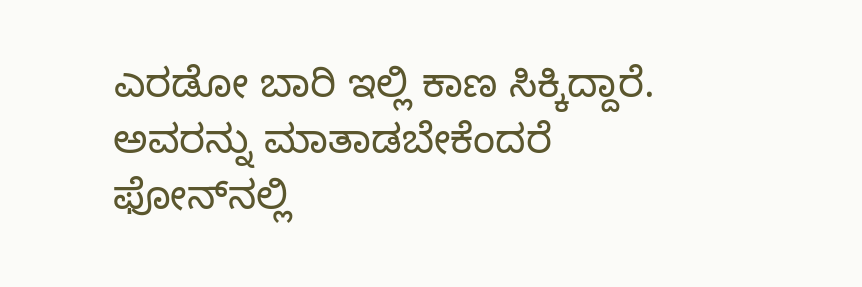ಎರಡೋ ಬಾರಿ ಇಲ್ಲಿ ಕಾಣ ಸಿಕ್ಕಿದ್ದಾರೆ. ಅವರನ್ನು ಮಾತಾಡಬೇಕೆಂದರೆ ಫೋನ್‌ನಲ್ಲಿ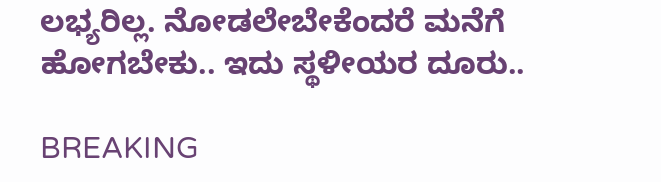ಲಭ್ಯರಿಲ್ಲ. ನೋಡಲೇಬೇಕೆಂದರೆ ಮನೆಗೆ ಹೋಗಬೇಕು.. ಇದು ಸ್ಥಳೀಯರ ದೂರು..

BREAKING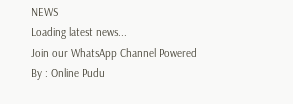NEWS
Loading latest news...
Join our WhatsApp Channel Powered By : Online Pudu